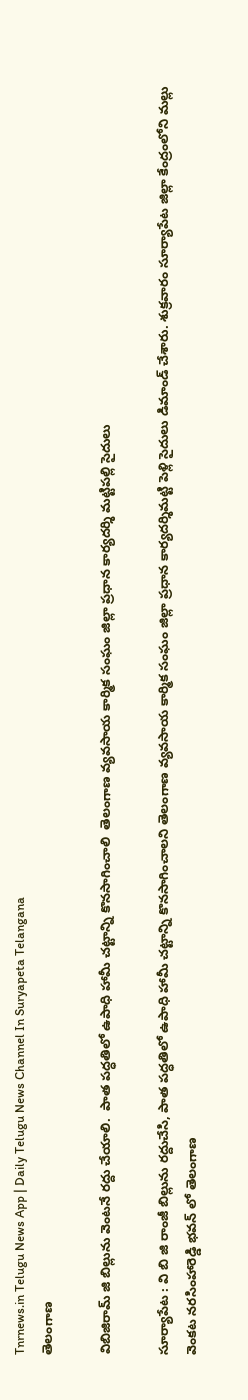Tnrnews.in Telugu News App | Daily Telugu News Channel In Suryapeta Telangana
తెలంగాణ

విబిజిరామ్ జి బిల్లును వెంటనే రద్దు చేయాలి.  పాత పద్ధతిలో ఉపాధి హామీ చట్టాన్ని కొనసాగించాలి  తెలంగాణ వ్యవసాయ కార్మిక సంఘం జిల్లా ప్రధాన కార్యదర్శి మట్టిపల్లి సైదులు

సూర్యాపేట : వి బి జి రాంజీ బిల్లును రద్దుచేసి, పాత పద్ధతిలో ఉపాధి హామీ చట్టాన్ని కొనసాగించాలని తెలంగాణ వ్యవసాయ కార్మిక సంఘం జిల్లా ప్రధాన కార్యదర్శిమట్టి పెళ్లి సైదులు డిమాండ్ చేశారు. శుక్రవారం సూర్యాపేట జిల్లా కేంద్రంలోని మల్లు వెంకట నరసింహారెడ్డి భవన్ లో తెలంగాణ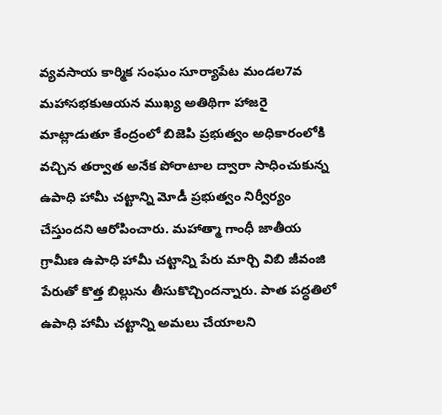వ్యవసాయ కార్మిక సంఘం సూర్యాపేట మండల7వ మహాసభకుఆయన ముఖ్య అతిథిగా హాజరై మాట్లాడుతూ కేంద్రంలో బిజెపి ప్రభుత్వం అధికారంలోకి వచ్చిన తర్వాత అనేక పోరాటాల ద్వారా సాధించుకున్న ఉపాధి హామీ చట్టాన్ని మోడీ ప్రభుత్వం నిర్వీర్యం చేస్తుందని ఆరోపించారు. మహాత్మా గాంధీ జాతీయ గ్రామీణ ఉపాధి హామీ చట్టాన్ని పేరు మార్చి విబి జీవంజి పేరుతో కొత్త బిల్లును తీసుకొచ్చిందన్నారు. పాత పద్ధతిలో ఉపాధి హామీ చట్టాన్ని అమలు చేయాలని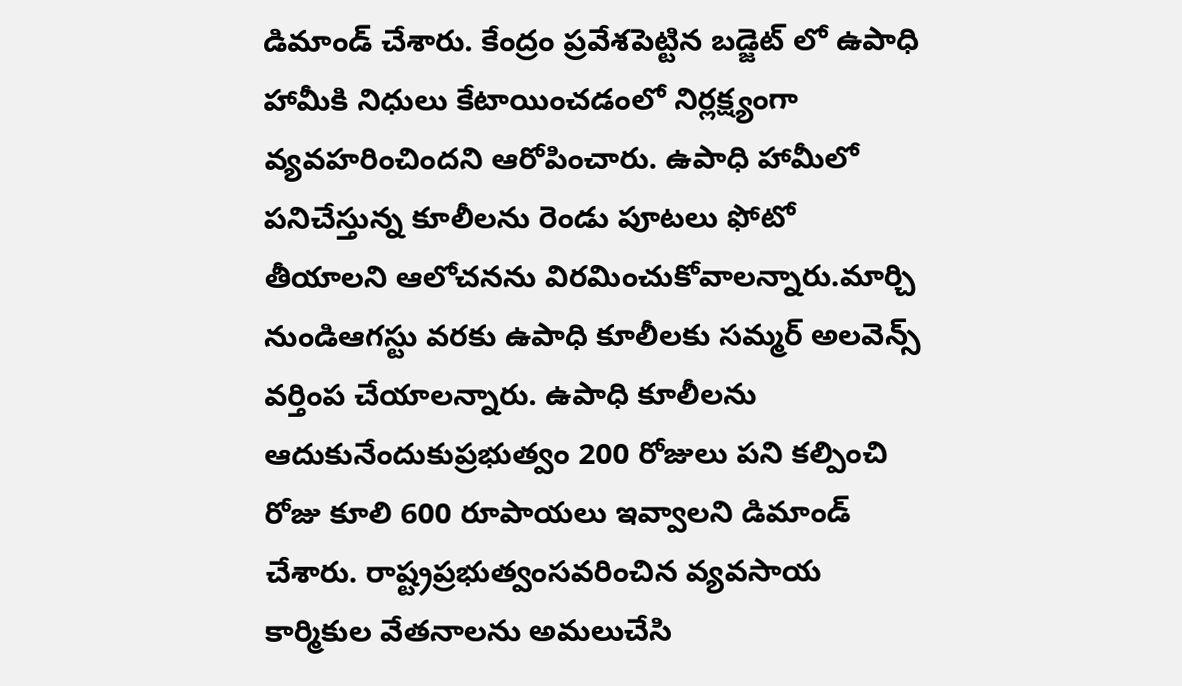డిమాండ్ చేశారు. కేంద్రం ప్రవేశపెట్టిన బడ్జెట్ లో ఉపాధి హామీకి నిధులు కేటాయించడంలో నిర్లక్ష్యంగా వ్యవహరించిందని ఆరోపించారు. ఉపాధి హామీలో పనిచేస్తున్న కూలీలను రెండు పూటలు ఫోటో తీయాలని ఆలోచనను విరమించుకోవాలన్నారు.మార్చి నుండిఆగస్టు వరకు ఉపాధి కూలీలకు సమ్మర్ అలవెన్స్ వర్తింప చేయాలన్నారు. ఉపాధి కూలీలను ఆదుకునేందుకుప్రభుత్వం 200 రోజులు పని కల్పించి రోజు కూలి 600 రూపాయలు ఇవ్వాలని డిమాండ్ చేశారు. రాష్ట్రప్రభుత్వంసవరించిన వ్యవసాయ కార్మికుల వేతనాలను అమలుచేసి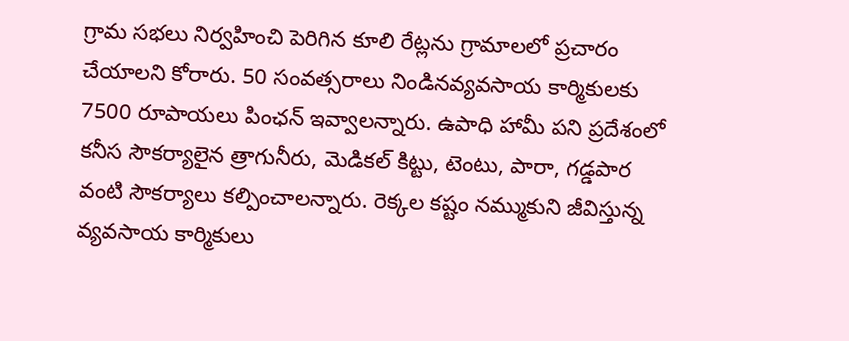గ్రామ సభలు నిర్వహించి పెరిగిన కూలి రేట్లను గ్రామాలలో ప్రచారం చేయాలని కోరారు. 50 సంవత్సరాలు నిండినవ్యవసాయ కార్మికులకు 7500 రూపాయలు పింఛన్ ఇవ్వాలన్నారు. ఉపాధి హామీ పని ప్రదేశంలో కనీస సౌకర్యాలైన త్రాగునీరు, మెడికల్ కిట్టు, టెంటు, పారా, గడ్డపార వంటి సౌకర్యాలు కల్పించాలన్నారు. రెక్కల కష్టం నమ్ముకుని జీవిస్తున్న వ్యవసాయ కార్మికులు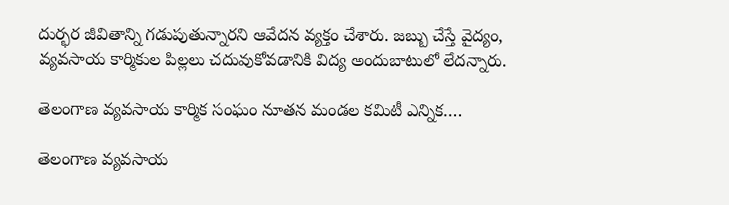దుర్భర జీవితాన్ని గడుపుతున్నారని ఆవేదన వ్యక్తం చేశారు. జబ్బు చేస్తే వైద్యం, వ్యవసాయ కార్మికుల పిల్లలు చదువుకోవడానికి విద్య అందుబాటులో లేదన్నారు.

తెలంగాణ వ్యవసాయ కార్మిక సంఘం నూతన మండల కమిటీ ఎన్నిక….

తెలంగాణ వ్యవసాయ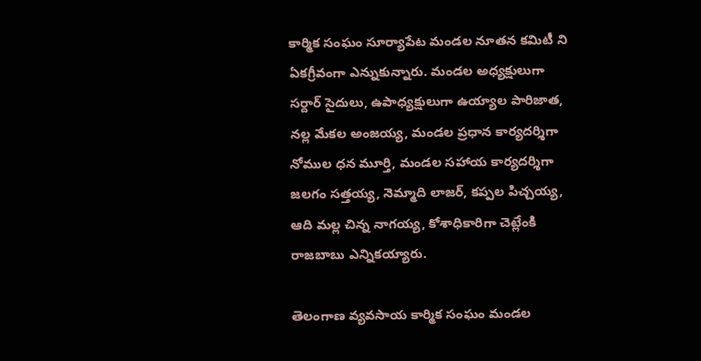కార్మిక సంఘం సూర్యాపేట మండల నూతన కమిటీ ని ఏకగ్రీవంగా ఎన్నుకున్నారు. మండల అధ్యక్షులుగా సర్దార్ సైదులు, ఉపాధ్యక్షులుగా ఉయ్యాల పారిజాత, నల్ల మేకల అంజయ్య, మండల ప్రధాన కార్యదర్శిగా నోముల ధన మూర్తి, మండల సహాయ కార్యదర్శిగా జలగం సత్తయ్య, నెమ్మాది లాజర్, కప్పల పిచ్చయ్య, ఆది మల్ల చిన్న నాగయ్య, కోశాధికారిగా చెట్లేంకి రాజబాబు ఎన్నికయ్యారు.

తెలంగాణ వ్యవసాయ కార్మిక సంఘం మండల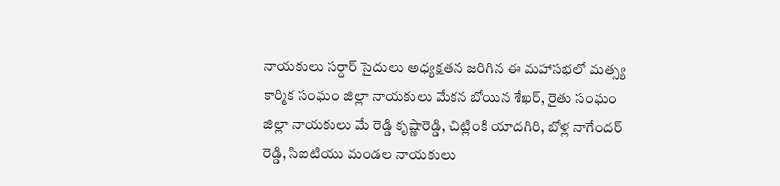నాయకులు సర్దార్ సైదులు అధ్యక్షతన జరిగిన ఈ మహాసభలో మత్స్య కార్మిక సంఘం జిల్లా నాయకులు మేకన బోయిన శేఖర్, రైతు సంఘం జిల్లా నాయకులు మే రెడ్డి కృష్ణారెడ్డి, చిట్లింకి యాదగిరి, బోళ్ల నాగేందర్ రెడ్డి, సిఐటియు మండల నాయకులు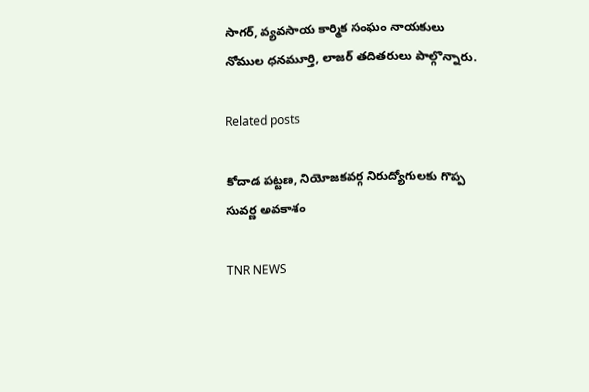సాగర్, వ్యవసాయ కార్మిక సంఘం నాయకులు నోముల ధనమూర్తి, లాజర్ తదితరులు పాల్గొన్నారు.

Related posts

కోదాడ పట్టణ, నియోజకవర్గ నిరుద్యోగులకు గొప్ప సువర్ణ అవకాశం

TNR NEWS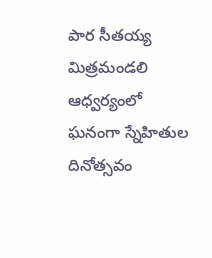పార సీతయ్య మిత్రమండలి ఆధ్వర్యంలో ఘనంగా స్నేహితుల దినోత్సవం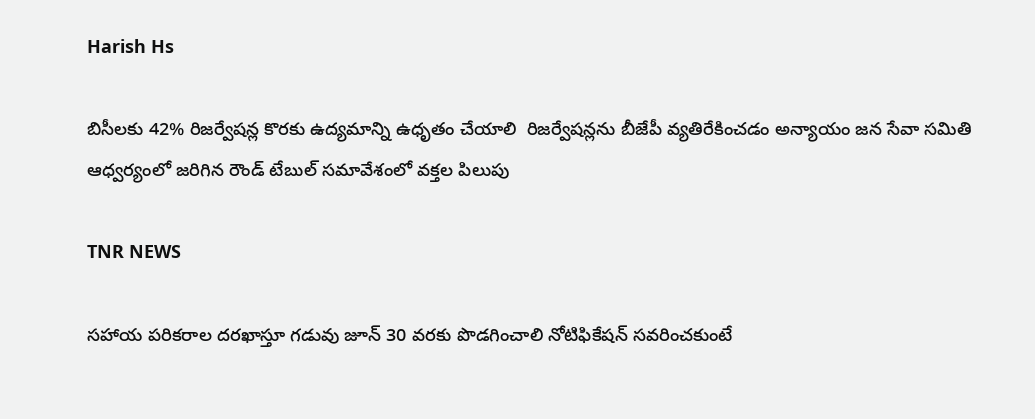Harish Hs

బిసీలకు 42% రిజర్వేషన్ల కొరకు ఉద్యమాన్ని ఉధృతం చేయాలి  రిజర్వేషన్లను బీజేపీ వ్యతిరేకించడం అన్యాయం జన సేవా సమితి ఆధ్వర్యంలో జరిగిన రౌండ్ టేబుల్ సమావేశంలో వక్తల పిలుపు

TNR NEWS

సహాయ పరికరాల దరఖాస్తూ గడువు జూన్ 30 వరకు పొడగించాలి నోటిఫికేషన్ సవరించకుంటే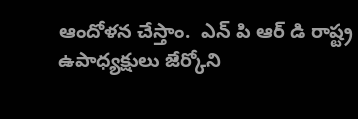ఆందోళన చేస్తాం.  ఎన్ పి ఆర్ డి రాష్ట్ర ఉపాధ్యక్షులు జేర్కోని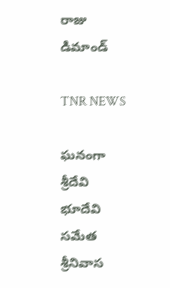రాజు డిమాండ్

TNR NEWS

ఘనంగా శ్రీదేవి భూదేవి సమేత శ్రీనివాస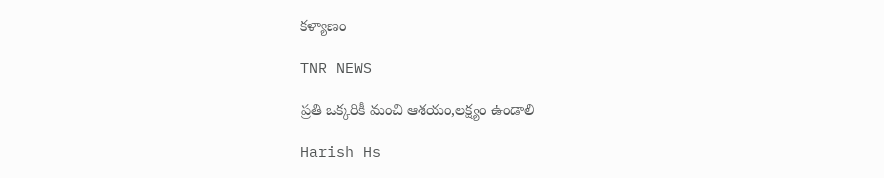కళ్యాణం

TNR NEWS

ప్రతి ఒక్కరికీ మంచి ఆశయం,లక్ష్యం ఉండాలి

Harish Hs